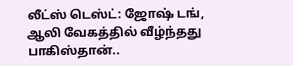லீட்ஸ் டெஸ்ட்: ஜோஷ் டங், ஆலி வேகத்தில் வீழ்ந்தது பாகிஸ்தான்..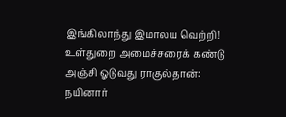இங்கிலாந்து இமாலய வெற்றி! உள்துறை அமைச்சரைக் கண்டு அஞ்சி ஓடுவது ராகுல்தான்: நயினார்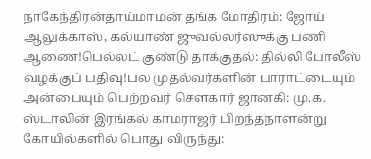நாகேந்திரன்தாய்மாமன் தங்க மோதிரம்: ஜோய் ஆலுக்காஸ், கல்யாண் ஜுவல்லர்ஸுக்கு பணி ஆணை!பெல்லட் குண்டு தாக்குதல்: தில்லி போலீஸ் வழக்குப் பதிவு!பல முதல்வர்களின் பாராட்டையும் அன்பையும் பெற்றவர் சௌகார் ஜானகி: மு.க. ஸ்டாலின் இரங்கல் காமராஜர் பிறந்தநாளன்று கோயில்களில் பொது விருந்து: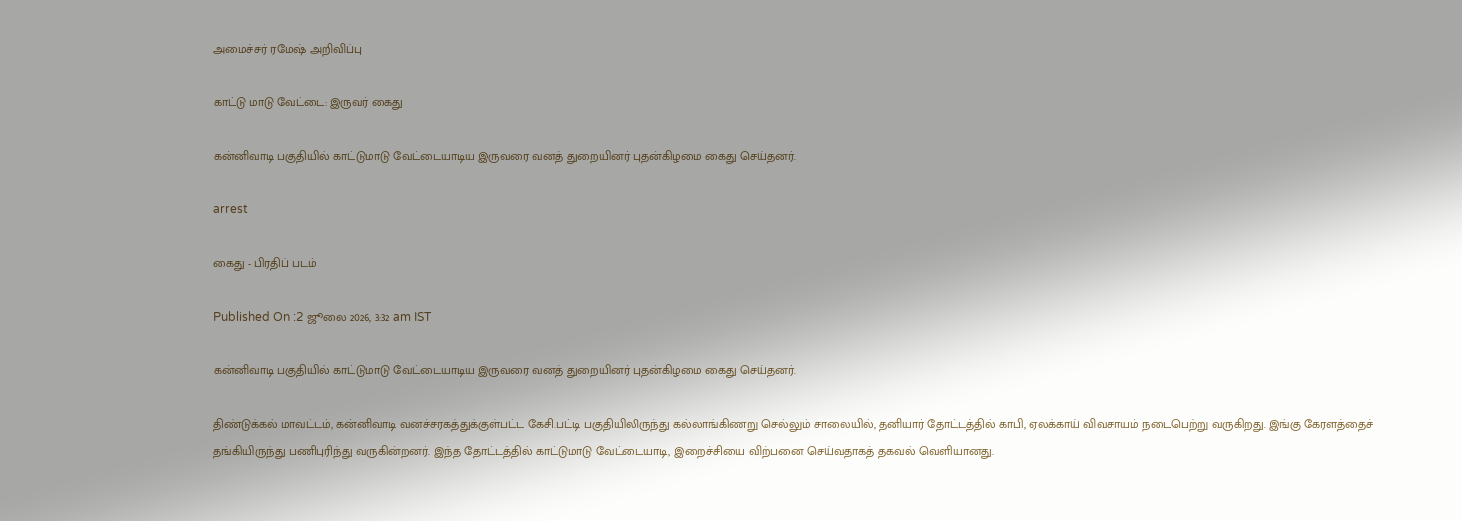அமைச்சர் ரமேஷ் அறிவிப்பு

காட்டு மாடு வேட்டை: இருவர் கைது

கன்னிவாடி பகுதியில் காட்டுமாடு வேட்டையாடிய இருவரை வனத் துறையினர் புதன்கிழமை கைது செய்தனர்.

arrest

கைது - பிரதிப் படம்

Published On :2 ஜூலை 2026, 3:32 am IST

கன்னிவாடி பகுதியில் காட்டுமாடு வேட்டையாடிய இருவரை வனத் துறையினர் புதன்கிழமை கைது செய்தனர்.

திண்டுக்கல் மாவட்டம், கன்னிவாடி வனச்சரகத்துக்குள்பட்ட கேசி.பட்டி பகுதியிலிருந்து கல்லாங்கிணறு செல்லும் சாலையில், தனியார் தோட்டத்தில் காபி, ஏலக்காய் விவசாயம் நடைபெற்று வருகிறது. இங்கு கேரளத்தைச் தங்கியிருந்து பணிபுரிந்து வருகின்றனர். இந்த தோட்டத்தில் காட்டுமாடு வேட்டையாடி, இறைச்சியை விற்பனை செய்வதாகத் தகவல் வெளியானது.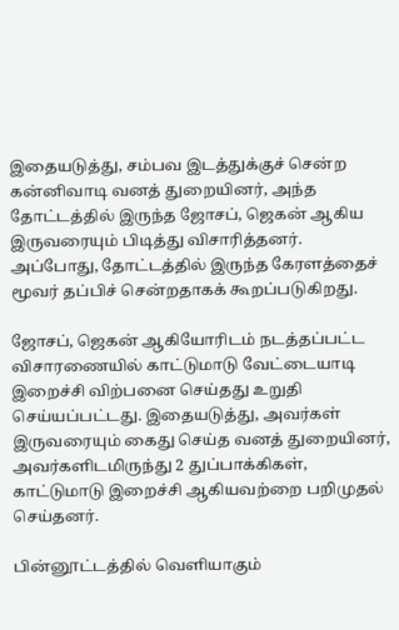இதையடுத்து, சம்பவ இடத்துக்குச் சென்ற கன்னிவாடி வனத் துறையினர், அந்த தோட்டத்தில் இருந்த ஜோசப், ஜெகன் ஆகிய இருவரையும் பிடித்து விசாரித்தனர். அப்போது, தோட்டத்தில் இருந்த கேரளத்தைச் மூவர் தப்பிச் சென்றதாகக் கூறப்படுகிறது.

ஜோசப், ஜெகன் ஆகியோரிடம் நடத்தப்பட்ட விசாரணையில் காட்டுமாடு வேட்டையாடி இறைச்சி விற்பனை செய்தது உறுதி செய்யப்பட்டது. இதையடுத்து, அவர்கள் இருவரையும் கைது செய்த வனத் துறையினர், அவர்களிடமிருந்து 2 துப்பாக்கிகள், காட்டுமாடு இறைச்சி ஆகியவற்றை பறிமுதல் செய்தனர்.

பின்னூட்டத்தில் வெளியாகும்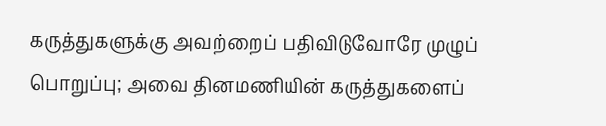கருத்துகளுக்கு அவற்றைப் பதிவிடுவோரே முழுப் பொறுப்பு; அவை தினமணியின் கருத்துகளைப்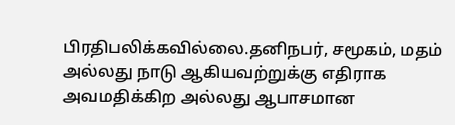பிரதிபலிக்கவில்லை.தனிநபர், சமூகம், மதம் அல்லது நாடு ஆகியவற்றுக்கு எதிராக அவமதிக்கிற அல்லது ஆபாசமான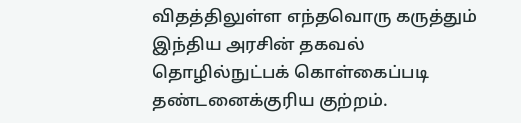விதத்திலுள்ள எந்தவொரு கருத்தும் இந்திய அரசின் தகவல் தொழில்நுட்பக் கொள்கைப்படி தண்டனைக்குரிய குற்றம்.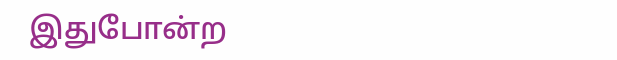இதுபோன்ற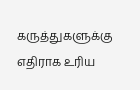கருத்துகளுக்கு எதிராக உரிய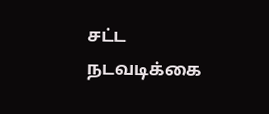சட்ட நடவடிக்கை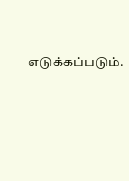எடுக்கப்படும்.